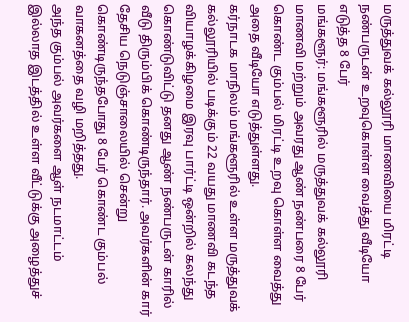மருத்துவக் கல்லூரி மாணவியை மிரட்டி நண்பருடன் உறவுகொள்ள வைத்து வீடியோ எடுத்த 8 பேர்
மங்களூர்: மங்களூரில் மருத்துவக் கல்லூரி மாணவி மற்றும் அவரது ஆண் நண்பரை 8 பேர் கொண்ட கும்பல் மிரட்டி உறவு கொள்ள வைத்து அதை வீடியோ எடுத்துள்ளது.
கர்நாடக மாநிலம் மங்களூரில் உள்ள மருத்துவக் கல்லூரியில் படிக்கும் 22 வயது மாணவி கடந்த வியாழக்கிழமை இரவு பார்ட்டி ஒன்றில் கலந்து கொண்டுவிட்டு தனது ஆண் நண்பருடன் காரில் வீடு திரும்பிக் கொண்டிருந்தார். அவர்களின் கார் தேசிய நெடுஞ்சாலையில் சென்று கொண்டிருந்தபோது 8 பேர் கொண்ட கும்பல் வாகனத்தை வழி மறித்தது.
அந்த கும்பல் அவர்களை ஆள் நடமாட்டம் இல்லாத இடத்தில் உள்ள வீட்டுக்கு அழைத்துச்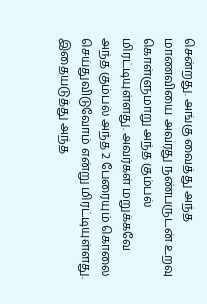சென்றது. அங்கு வைத்து அந்த மாணவியை அவரது நண்பருடன் உறவு கொள்ளுமாறு அந்த கும்பல் மிரட்டியுள்ளது. அவர்கள் மறுக்கவே அந்த கும்பல் அந்த 2 பேரையும் கொலை செய்துவிடுவோம் என்று மிரட்டியுள்ளது.
இதையடுத்து அந்த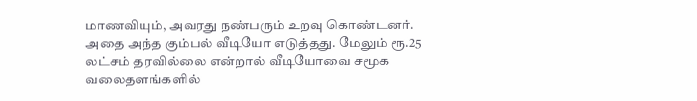மாணவியும், அவரது நண்பரும் உறவு கொண்டனர். அதை அந்த கும்பல் வீடியோ எடுத்தது. மேலும் ரூ.25 லட்சம் தரவில்லை என்றால் வீடியோவை சமூக வலைதளங்களில்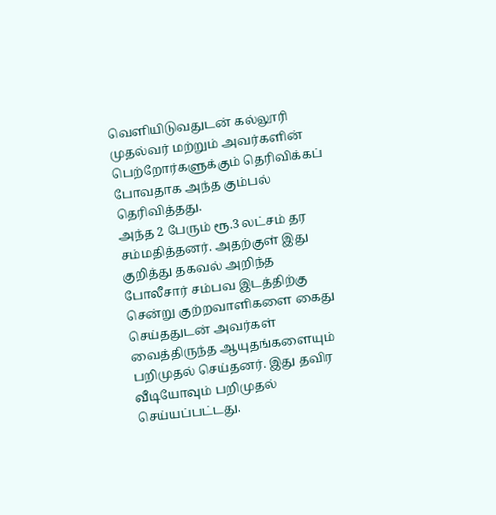வெளியிடுவதுடன் கல்லூரி முதல்வர் மற்றும் அவர்களின் பெற்றோர்களுக்கும் தெரிவிக்கப் போவதாக அந்த கும்பல் தெரிவித்தது.
அந்த 2 பேரும் ரூ.3 லட்சம் தர சம்மதித்தனர். அதற்குள் இது குறித்து தகவல் அறிந்த போலீசார் சம்பவ இடத்திற்கு சென்று குற்றவாளிகளை கைது செய்ததுடன் அவர்கள் வைத்திருந்த ஆயுதங்களையும் பறிமுதல் செய்தனர். இது தவிர வீடியோவும் பறிமுதல் செய்யப்பட்டது.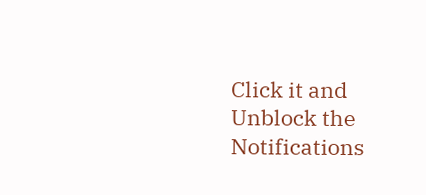Click it and Unblock the Notifications